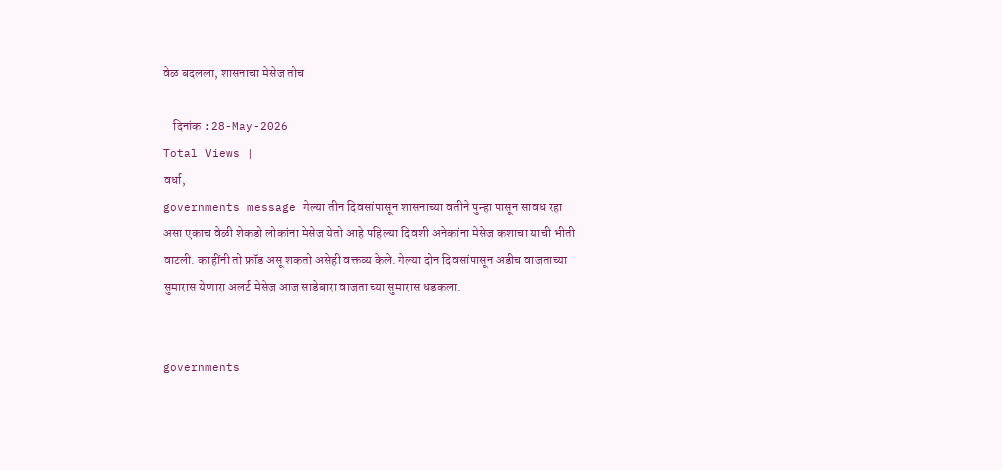वेळ बदलला, शासनाचा मेसेज तोच

    दिनांक :28-May-2026
Total Views |
वर्धा,
governments message गेल्या तीन दिवसांपासून शासनाच्या वतीने पुन्हा पासून सावध रहा असा एकाच वेळी शेकडो लोकांना मेसेज येतो आहे पहिल्या दिवशी अनेकांना मेसेज कशाचा याची भीती वाटली. काहींनी तो फ्रॉड असू शकतो असेही वक्तव्य केले. गेल्या दोन दिवसांपासून अडीच वाजताच्या सुमारास येणारा अलर्ट मेसेज आज साडेबारा वाजता च्या सुमारास धडकला.


governments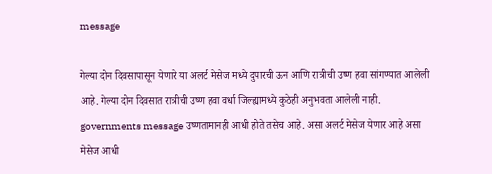message

गेल्या दोन दिवसापासून येणारे या अलर्ट मेसेज मध्ये दुपारची ऊन आणि रात्रीची उष्ण हवा सांगण्यात आलेली आहे. गेल्या दोन दिवसात रात्रीची उष्ण हवा वर्धा जिल्ह्यामध्ये कुठेही अनुभवता आलेली नाही. governments message उष्णतामानही आधी होते तसेच आहे. असा अलर्ट मेसेज येणार आहे असा मेसेज आधी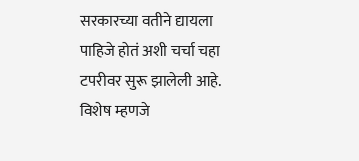सरकारच्या वतीने द्यायला पाहिजे होतं अशी चर्चा चहा टपरीवर सुरू झालेली आहे. विशेष म्हणजे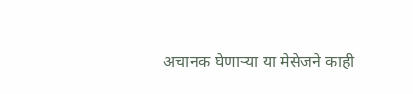अचानक घेणाऱ्या या मेसेजने काही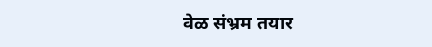वेळ संभ्रम तयार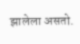झालेला असतो.